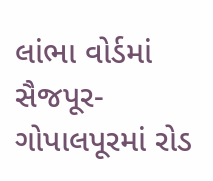લાંભા વોર્ડમાં સૈજપૂર-ગોપાલપૂરમાં રોડ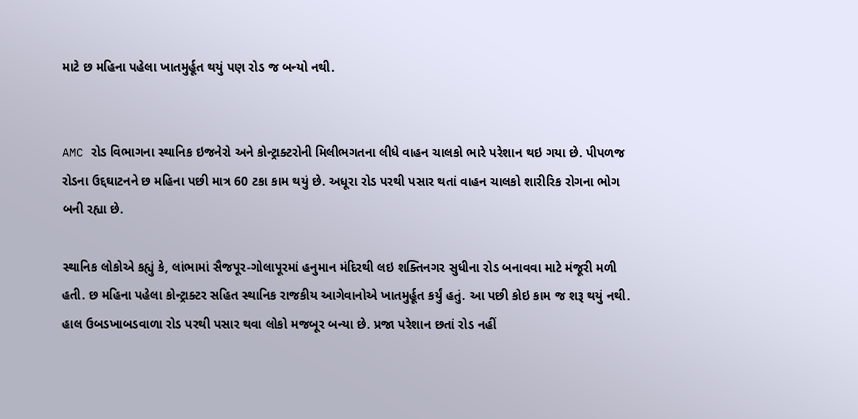માટે છ મહિના પહેલા ખાતમુર્હૂત થયું પણ રોડ જ બન્યો નથી.


AMC રોડ વિભાગના સ્થાનિક ઇજનેરો અને કોન્ટ્રાક્ટરોની મિલીભગતના લીધે વાહન ચાલકો ભારે પરેશાન થઇ ગયા છે. પીપળજ રોડના ઉદ્દઘાટનને છ મહિના પછી માત્ર 60 ટકા કામ થયું છે. અધૂરા રોડ પરથી પસાર થતાં વાહન ચાલકો શારીરિક રોગના ભોગ બની રહ્યા છે.

સ્થાનિક લોકોએ કહ્યું કે, લાંભામાં સૈજપૂર-ગોલાપૂરમાં હનુમાન મંદિરથી લઇ શક્તિનગર સુધીના રોડ બનાવવા માટે મંજૂરી મળી હતી. છ મહિના પહેલા કોન્ટ્રાક્ટર સહિત સ્થાનિક રાજકીય આગેવાનોએ ખાતમુર્હૂત કર્યું હતું. આ પછી કોઇ કામ જ શરૂ થયું નથી. હાલ ઉબડખાબડવાળા રોડ પરથી પસાર થવા લોકો મજબૂર બન્યા છે. પ્રજા પરેશાન છતાં રોડ નહીં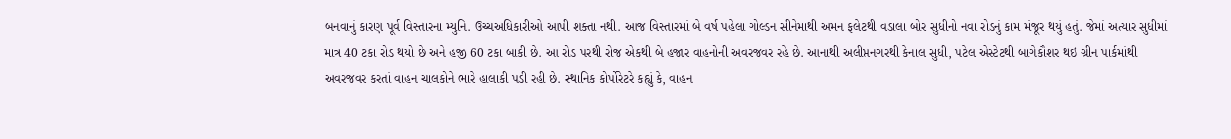બનવાનું કારણ પૂર્વ વિસ્તારના મ્યુનિ. ઉચ્ચઅધિકારીઓ આપી શક્તા નથી. આજ વિસ્તારમાં બે વર્ષ પહેલા ગોલ્ડન સીનેમાથી અમન ફલેટથી વડાલા બોર સુધીનો નવા રોડનું કામ મંજૂર થયું હતું. જેમાં અત્યાર સુધીમાં માત્ર 40 ટકા રોડ થયો છે અને હજી 60 ટકા બાકી છે. આ રોડ પરથી રોજ એકથી બે હજાર વાહનોની અવરજવર રહે છે. આનાથી અલીપ્તનગરથી કેનાલ સુધી, પટેલ એસ્ટેટથી બાગેકૌશર થઇ ગ્રીન પાર્કમાંથી અવરજવર કરતાં વાહન ચાલકોને ભારે હાલાકી પડી રહી છે. સ્થાનિક કોર્પોરેટરે કહ્યું કે, વાહન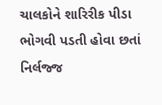ચાલકોને શારિરીક પીડા ભોગવી પડતી હોવા છતાં નિર્લજ્જ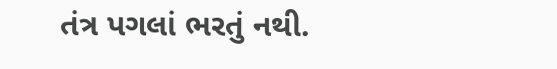તંત્ર પગલાં ભરતું નથી.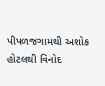પીપળજગામથી અશોક હોટલથી વિનોદ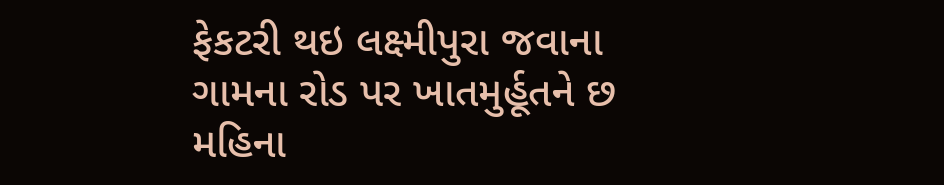ફેકટરી થઇ લક્ષ્મીપુરા જવાના ગામના રોડ પર ખાતમુર્હૂતને છ મહિના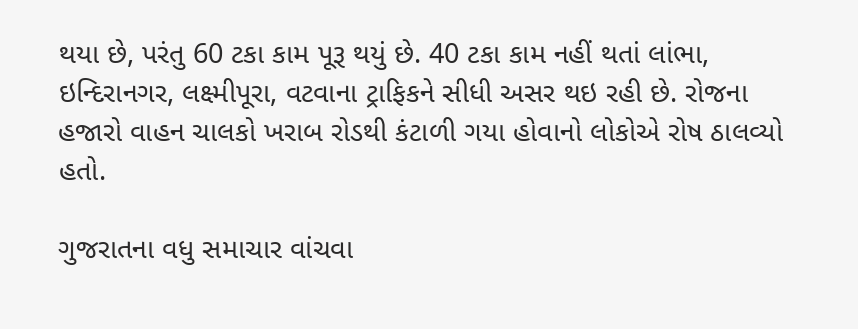થયા છે, પરંતુ 60 ટકા કામ પૂરૂ થયું છે. 40 ટકા કામ નહીં થતાં લાંભા, ઇન્દિરાનગર, લક્ષ્મીપૂરા, વટવાના ટ્રાફિકને સીધી અસર થઇ રહી છે. રોજના હજારો વાહન ચાલકો ખરાબ રોડથી કંટાળી ગયા હોવાનો લોકોએ રોષ ઠાલવ્યો હતો.

ગુજરાતના વધુ સમાચાર વાંચવા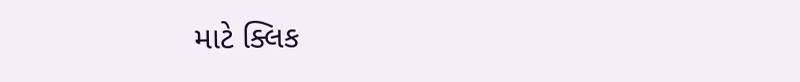માટે ક્લિક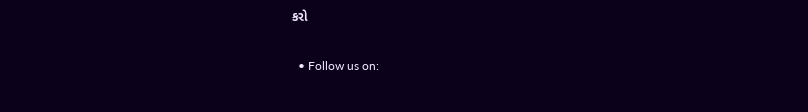કરો


  • Follow us on: